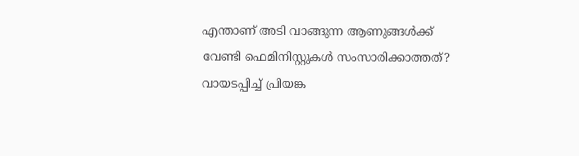എന്താണ് അടി വാങ്ങുന്ന ആണുങ്ങള്‍ക്ക് വേണ്ടി ഫെമിനിസ്റ്റുകള്‍ സംസാരിക്കാത്തത്? വായടപ്പിച്ച് പ്രിയങ്ക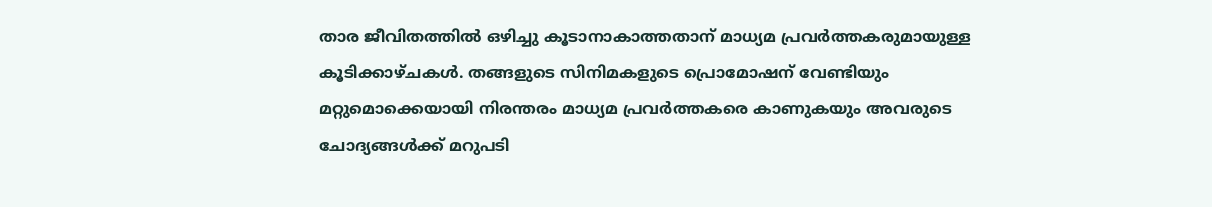താര ജീവിതത്തില്‍ ഒഴിച്ചു കൂടാനാകാത്തതാന് മാധ്യമ പ്രവര്‍ത്തകരുമായുള്ള കൂടിക്കാഴ്ചകള്‍. തങ്ങളുടെ സിനിമകളുടെ പ്രൊമോഷന് വേണ്ടിയും മറ്റുമൊക്കെയായി നിരന്തരം മാധ്യമ പ്രവര്‍ത്തകരെ കാണുകയും അവരുടെ ചോദ്യങ്ങള്‍ക്ക് മറുപടി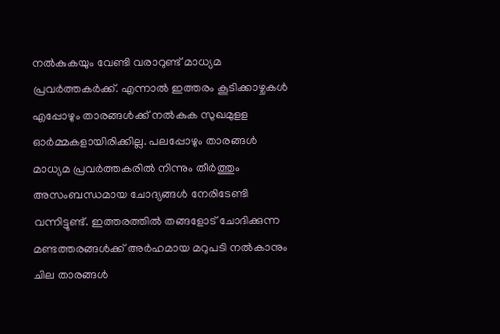നല്‍കുകയും വേണ്ടി വരാറുണ്ട് മാധ്യമ പ്രവര്‍ത്തകര്‍ക്ക്. എന്നാല്‍ ഇത്തരം കൂടിക്കാഴ്ചകള്‍ എപ്പോഴും താരങ്ങള്‍ക്ക് നല്‍കുക സുഖമുളള ഓര്‍മ്മകളായിരിക്കില്ല. പലപ്പോഴും താരങ്ങള്‍ മാധ്യമ പ്രവര്‍ത്തകരില്‍ നിന്നും തീര്‍ത്തും അസംബന്ധമായ ചോദ്യങ്ങള്‍ നേരിടേണ്ടി വന്നിട്ടുണ്ട്. ഇത്തരത്തില്‍ തങ്ങളോട് ചോദിക്കുന്ന മണ്ടത്തരങ്ങള്‍ക്ക് അര്‍ഹമായ മറുപടി നല്‍കാനും ചില താരങ്ങള്‍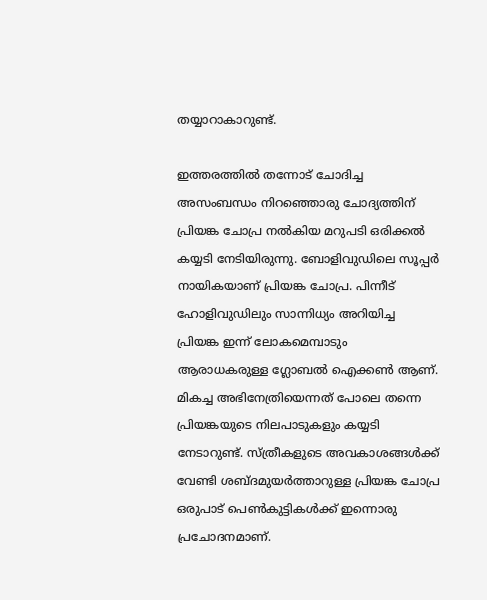തയ്യാറാകാറുണ്ട്.

ഇത്തരത്തില്‍ തന്നോട് ചോദിച്ച അസംബന്ധം നിറഞ്ഞൊരു ചോദ്യത്തിന് പ്രിയങ്ക ചോപ്ര നല്‍കിയ മറുപടി ഒരിക്കല്‍ കയ്യടി നേടിയിരുന്നു. ബോളിവുഡിലെ സൂപ്പര്‍ നായികയാണ് പ്രിയങ്ക ചോപ്ര. പിന്നീട് ഹോളിവുഡിലും സാന്നിധ്യം അറിയിച്ച പ്രിയങ്ക ഇന്ന് ലോകമെമ്പാടും ആരാധകരുള്ള ഗ്ലോബല്‍ ഐക്കണ്‍ ആണ്. മികച്ച അഭിനേത്രിയെന്നത് പോലെ തന്നെ പ്രിയങ്കയുടെ നിലപാടുകളും കയ്യടി നേടാറുണ്ട്. സ്ത്രീകളുടെ അവകാശങ്ങള്‍ക്ക് വേണ്ടി ശബ്ദമുയര്‍ത്താറുള്ള പ്രിയങ്ക ചോപ്ര ഒരുപാട് പെണ്‍കുട്ടികള്‍ക്ക് ഇന്നൊരു പ്രചോദനമാണ്.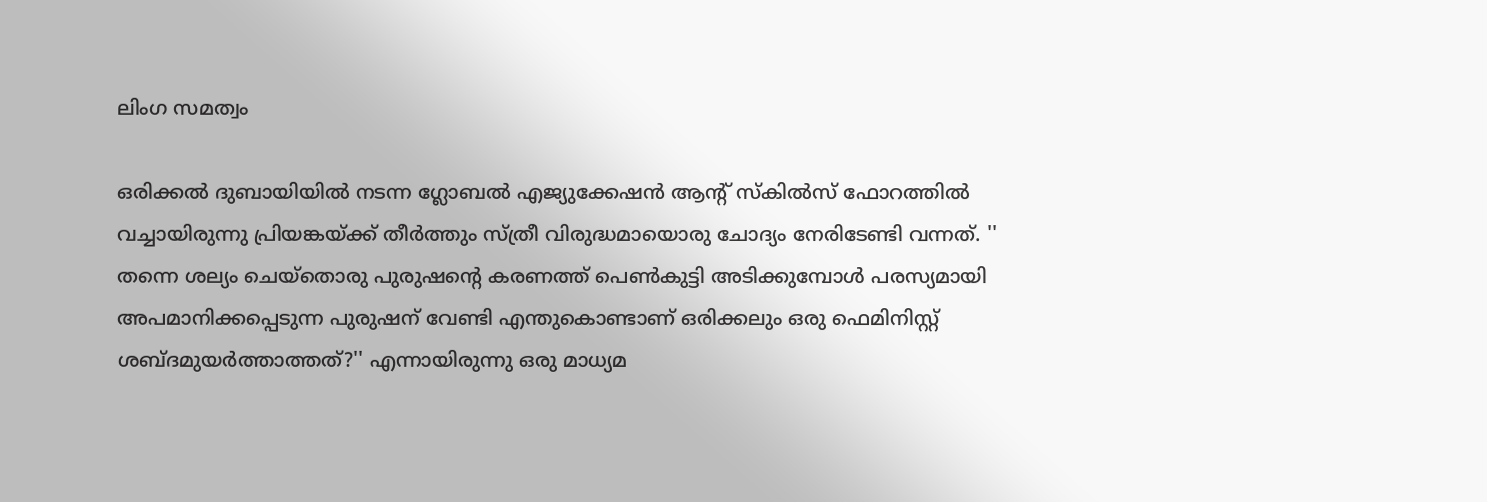ലിംഗ സമത്വം

ഒരിക്കല്‍ ദുബായിയില്‍ നടന്ന ഗ്ലോബല്‍ എജ്യുക്കേഷന്‍ ആന്റ് സ്‌കില്‍സ് ഫോറത്തില്‍ വച്ചായിരുന്നു പ്രിയങ്കയ്ക്ക് തീര്‍ത്തും സ്ത്രീ വിരുദ്ധമായൊരു ചോദ്യം നേരിടേണ്ടി വന്നത്. '' തന്നെ ശല്യം ചെയ്‌തൊരു പുരുഷന്റെ കരണത്ത് പെണ്‍കുട്ടി അടിക്കുമ്പോള്‍ പരസ്യമായി അപമാനിക്കപ്പെടുന്ന പുരുഷന് വേണ്ടി എന്തുകൊണ്ടാണ് ഒരിക്കലും ഒരു ഫെമിനിസ്റ്റ് ശബ്ദമുയര്‍ത്താത്തത്?'' എന്നായിരുന്നു ഒരു മാധ്യമ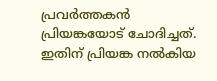പ്രവര്‍ത്തകന്‍ പ്രിയങ്കയോട് ചോദിച്ചത്. ഇതിന് പ്രിയങ്ക നല്‍കിയ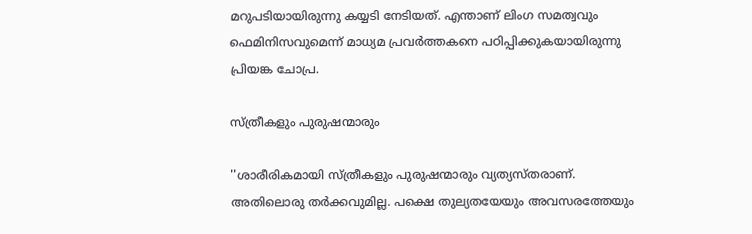മറുപടിയായിരുന്നു കയ്യടി നേടിയത്. എന്താണ് ലിംഗ സമത്വവും ഫെമിനിസവുമെന്ന് മാധ്യമ പ്രവര്‍ത്തകനെ പഠിപ്പിക്കുകയായിരുന്നു പ്രിയങ്ക ചോപ്ര.

സ്ത്രീകളും പുരുഷന്മാരും

''ശാരീരികമായി സ്ത്രീകളും പുരുഷന്മാരും വ്യത്യസ്തരാണ്. അതിലൊരു തര്‍ക്കവുമില്ല. പക്ഷെ തുല്യതയേയും അവസരത്തേയും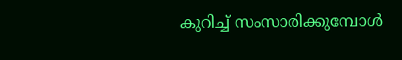കുറിച്ച് സംസാരിക്കുമ്പോള്‍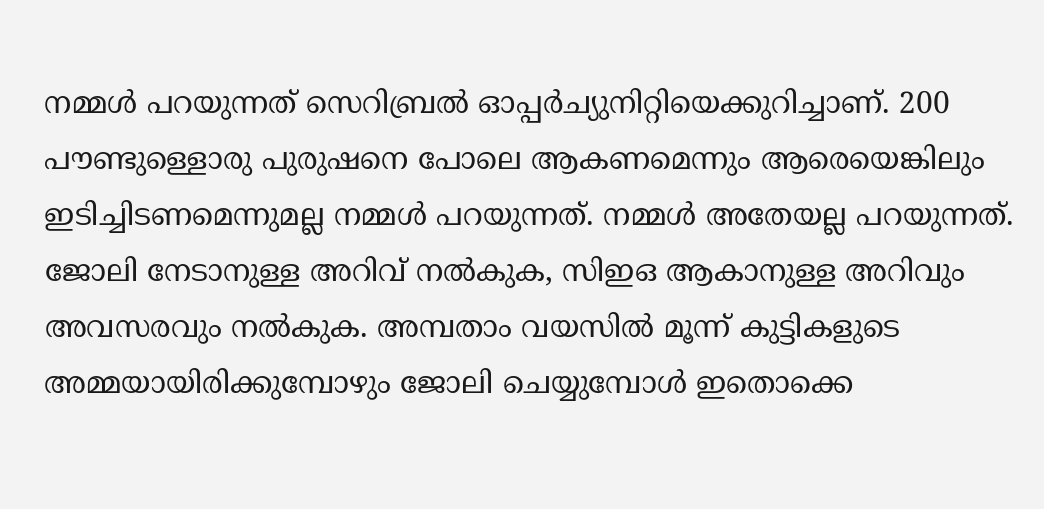നമ്മള്‍ പറയുന്നത് സെറിബ്രല്‍ ഓപ്പര്‍ച്യുനിറ്റിയെക്കുറിച്ചാണ്. 200 പൗണ്ടുള്ളൊരു പുരുഷനെ പോലെ ആകണമെന്നും ആരെയെങ്കിലും ഇടിച്ചിടണമെന്നുമല്ല നമ്മള്‍ പറയുന്നത്. നമ്മള്‍ അതേയല്ല പറയുന്നത്. ജോലി നേടാനുള്ള അറിവ് നല്‍കുക, സിഇഒ ആകാനുള്ള അറിവും അവസരവും നല്‍കുക. അമ്പതാം വയസില്‍ മൂന്ന് കുട്ടികളുടെ അമ്മയായിരിക്കുമ്പോഴും ജോലി ചെയ്യുമ്പോള്‍ ഇതൊക്കെ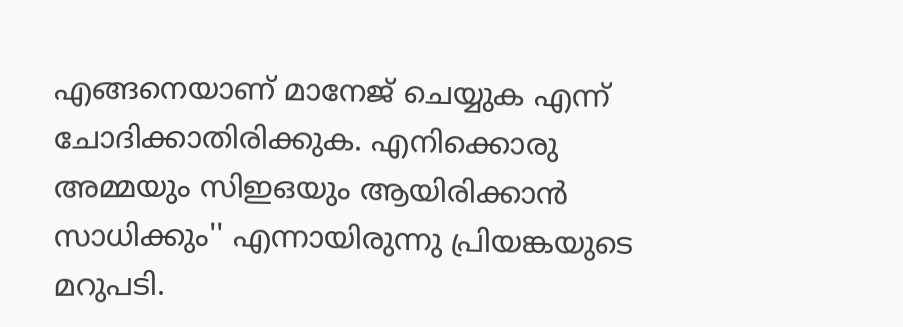എങ്ങനെയാണ് മാനേജ് ചെയ്യുക എന്ന് ചോദിക്കാതിരിക്കുക. എനിക്കൊരു അമ്മയും സിഇഒയും ആയിരിക്കാന്‍ സാധിക്കും'' എന്നായിരുന്നു പ്രിയങ്കയുടെ മറുപടി.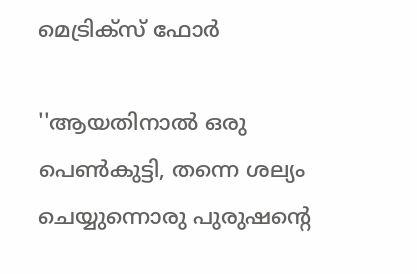മെട്രിക്സ് ഫോര്‍

''ആയതിനാല്‍ ഒരു പെണ്‍കുട്ടി, തന്നെ ശല്യം ചെയ്യുന്നൊരു പുരുഷന്റെ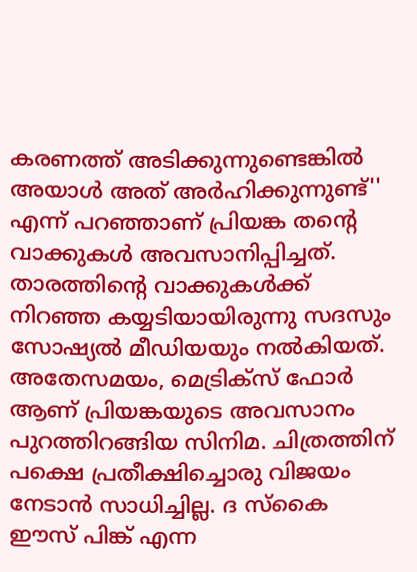കരണത്ത് അടിക്കുന്നുണ്ടെങ്കില്‍ അയാള്‍ അത് അര്‍ഹിക്കുന്നുണ്ട്'' എന്ന് പറഞ്ഞാണ് പ്രിയങ്ക തന്റെ വാക്കുകള്‍ അവസാനിപ്പിച്ചത്. താരത്തിന്റെ വാക്കുകള്‍ക്ക് നിറഞ്ഞ കയ്യടിയായിരുന്നു സദസും സോഷ്യല്‍ മീഡിയയും നല്‍കിയത്. അതേസമയം, മെട്രിക്സ് ഫോര്‍ ആണ് പ്രിയങ്കയുടെ അവസാനം പുറത്തിറങ്ങിയ സിനിമ. ചിത്രത്തിന് പക്ഷെ പ്രതീക്ഷിച്ചൊരു വിജയം നേടാന്‍ സാധിച്ചില്ല. ദ സ്‌കൈ ഈസ് പിങ്ക് എന്ന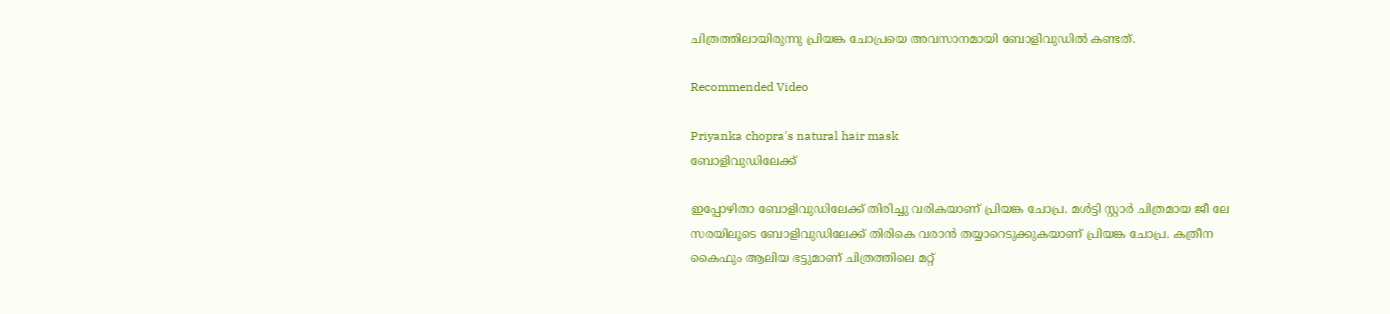ചിത്രത്തിലായിരുന്നു പ്രിയങ്ക ചോപ്രയെ അവസാനമായി ബോളിവുഡില്‍ കണ്ടത്.

Recommended Video

Priyanka chopra's natural hair mask
ബോളിവുഡിലേക്ക്

ഇപ്പോഴിതാ ബോളിവുഡിലേക്ക് തിരിച്ചു വരികയാണ് പ്രിയങ്ക ചോപ്ര. മള്‍ട്ടി സ്റ്റാര്‍ ചിത്രമായ ജീ ലേ സരയിലൂടെ ബോളിവുഡിലേക്ക് തിരികെ വരാന്‍ തയ്യാറെടുക്കുകയാണ് പ്രിയങ്ക ചോപ്ര. കത്രീന കൈഫും ആലിയ ഭട്ടുമാണ് ചിത്രത്തിലെ മറ്റ്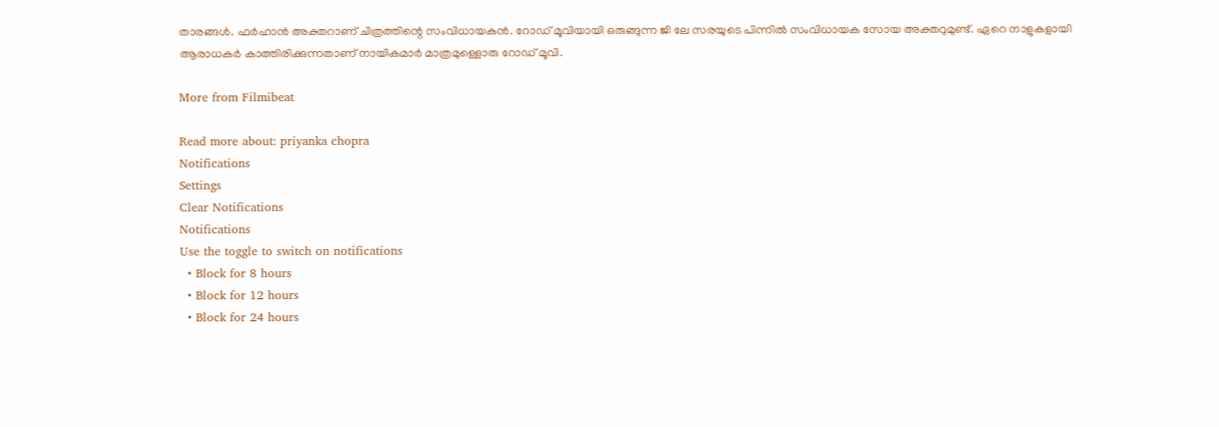താരങ്ങള്‍. ഫര്‍ഹാന്‍ അക്തറാണ് ചിത്രത്തിന്റെ സംവിധായകന്‍. റോഡ് മൂവിയായി ഒരുങ്ങുന്ന ജി ലേ സരയുടെ പിന്നില്‍ സംവിധായക സോയ അക്തറുമുണ്ട്. ഏറെ നാളുകളായി ആരാധകര്‍ കാത്തിരിക്കുന്നതാണ് നായികമാര്‍ മാത്രമുള്ളൊരു റോഡ് മൂവി.

More from Filmibeat

Read more about: priyanka chopra
Notifications
Settings
Clear Notifications
Notifications
Use the toggle to switch on notifications
  • Block for 8 hours
  • Block for 12 hours
  • Block for 24 hours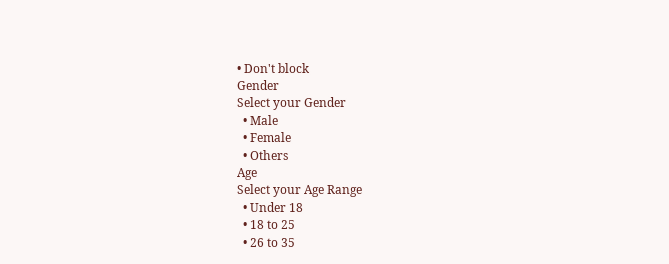• Don't block
Gender
Select your Gender
  • Male
  • Female
  • Others
Age
Select your Age Range
  • Under 18
  • 18 to 25
  • 26 to 35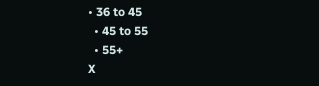• 36 to 45
  • 45 to 55
  • 55+
X